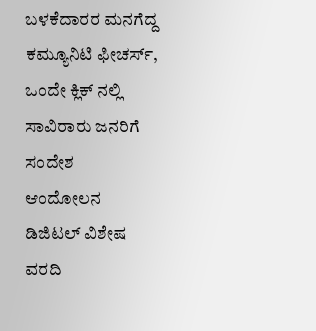ಬಳಕೆದಾರರ ಮನಗೆದ್ದ ಕಮ್ಯೂನಿಟಿ ಫೀಚರ್ಸ್, ಒಂದೇ ಕ್ಲಿಕ್ ನಲ್ಲಿ ಸಾವಿರಾರು ಜನರಿಗೆ ಸಂದೇಶ
ಆಂದೋಲನ ಡಿಜಿಟಲ್ ವಿಶೇಷ ವರದಿ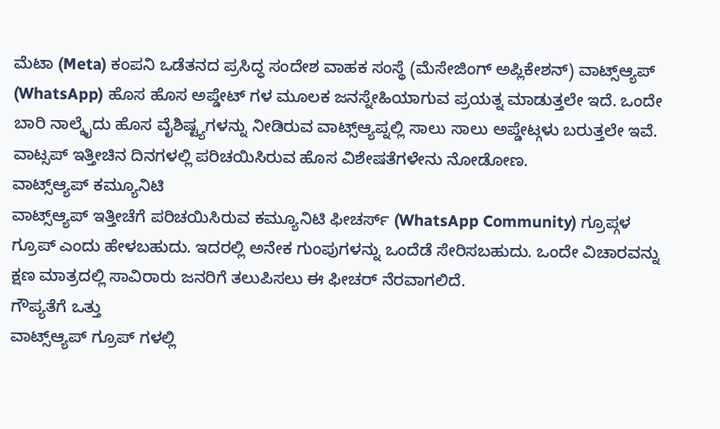ಮೆಟಾ (Meta) ಕಂಪನಿ ಒಡೆತನದ ಪ್ರಸಿದ್ಧ ಸಂದೇಶ ವಾಹಕ ಸಂಸ್ಥೆ (ಮೆಸೇಜಿಂಗ್ ಅಪ್ಲಿಕೇಶನ್) ವಾಟ್ಸ್ಆ್ಯಪ್ (WhatsApp) ಹೊಸ ಹೊಸ ಅಪ್ಡೇಟ್ ಗಳ ಮೂಲಕ ಜನಸ್ನೇಹಿಯಾಗುವ ಪ್ರಯತ್ನ ಮಾಡುತ್ತಲೇ ಇದೆ. ಒಂದೇ ಬಾರಿ ನಾಲ್ಕೈದು ಹೊಸ ವೈಶಿಷ್ಟ್ಯಗಳನ್ನು ನೀಡಿರುವ ವಾಟ್ಸ್ಆ್ಯಪ್ನಲ್ಲಿ ಸಾಲು ಸಾಲು ಅಪ್ಡೇಟ್ಗಳು ಬರುತ್ತಲೇ ಇವೆ. ವಾಟ್ಸಪ್ ಇತ್ತೀಚಿನ ದಿನಗಳಲ್ಲಿ ಪರಿಚಯಿಸಿರುವ ಹೊಸ ವಿಶೇಷತೆಗಳೇನು ನೋಡೋಣ.
ವಾಟ್ಸ್ಆ್ಯಪ್ ಕಮ್ಯೂನಿಟಿ
ವಾಟ್ಸ್ಆ್ಯಪ್ ಇತ್ತೀಚೆಗೆ ಪರಿಚಯಿಸಿರುವ ಕಮ್ಯೂನಿಟಿ ಫೀಚರ್ಸ್ (WhatsApp Community) ಗ್ರೂಪ್ಗಳ ಗ್ರೂಪ್ ಎಂದು ಹೇಳಬಹುದು. ಇದರಲ್ಲಿ ಅನೇಕ ಗುಂಪುಗಳನ್ನು ಒಂದೆಡೆ ಸೇರಿಸಬಹುದು. ಒಂದೇ ವಿಚಾರವನ್ನು ಕ್ಷಣ ಮಾತ್ರದಲ್ಲಿ ಸಾವಿರಾರು ಜನರಿಗೆ ತಲುಪಿಸಲು ಈ ಫೀಚರ್ ನೆರವಾಗಲಿದೆ.
ಗೌಪ್ಯತೆಗೆ ಒತ್ತು
ವಾಟ್ಸ್ಆ್ಯಪ್ ಗ್ರೂಪ್ ಗಳಲ್ಲಿ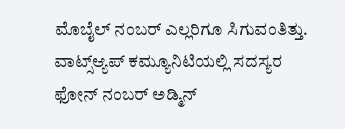ಮೊಬೈಲ್ ನಂಬರ್ ಎಲ್ಲರಿಗೂ ಸಿಗುವಂತಿತ್ತು. ವಾಟ್ಸ್ಆ್ಯಪ್ ಕಮ್ಯೂನಿಟಿಯಲ್ಲಿ ಸದಸ್ಯರ ಫೋನ್ ನಂಬರ್ ಅಡ್ಮಿನ್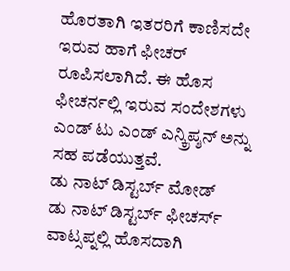ಹೊರತಾಗಿ ಇತರರಿಗೆ ಕಾಣಿಸದೇ ಇರುವ ಹಾಗೆ ಫೀಚರ್ ರೂಪಿಸಲಾಗಿದೆ. ಈ ಹೊಸ ಫೀಚರ್ನಲ್ಲಿ ಇರುವ ಸಂದೇಶಗಳು ಎಂಡ್ ಟು ಎಂಡ್ ಎನ್ಕ್ರಿಪ್ಶನ್ ಅನ್ನು ಸಹ ಪಡೆಯುತ್ತವೆ.
ಡು ನಾಟ್ ಡಿಸ್ಟರ್ಬ್ ಮೋಡ್
ಡು ನಾಟ್ ಡಿಸ್ಟರ್ಬ್ ಫೀಚರ್ಸ್ ವಾಟ್ಸಪ್ನಲ್ಲಿ ಹೊಸದಾಗಿ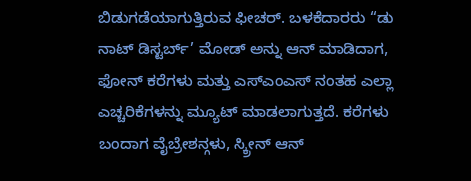ಬಿಡುಗಡೆಯಾಗುತ್ತಿರುವ ಫೀಚರ್. ಬಳಕೆದಾರರು “ಡು ನಾಟ್ ಡಿಸ್ಟರ್ಬ್’ ಮೋಡ್ ಅನ್ನು ಆನ್ ಮಾಡಿದಾಗ, ಫೋನ್ ಕರೆಗಳು ಮತ್ತು ಎಸ್ಎಂಎಸ್ ನಂತಹ ಎಲ್ಲಾ ಎಚ್ಚರಿಕೆಗಳನ್ನು ಮ್ಯೂಟ್ ಮಾಡಲಾಗುತ್ತದೆ. ಕರೆಗಳು ಬಂದಾಗ ವೈಬ್ರೇಶನ್ಗಳು, ಸ್ಕ್ರೀನ್ ಆನ್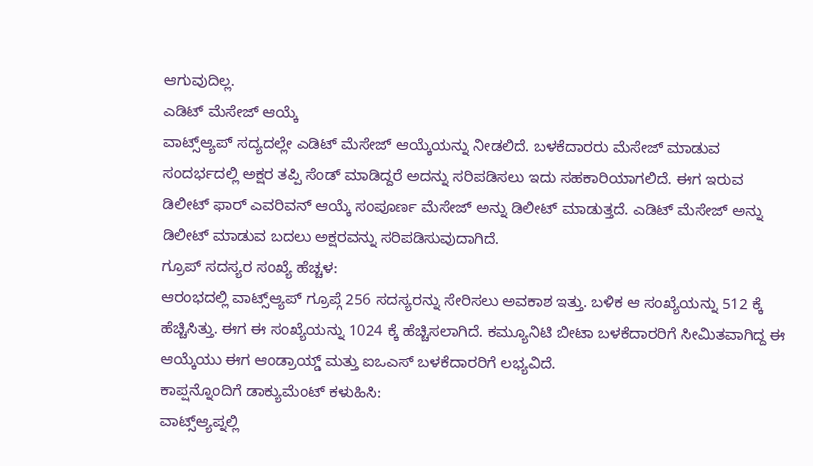ಆಗುವುದಿಲ್ಲ.
ಎಡಿಟ್ ಮೆಸೇಜ್ ಆಯ್ಕೆ
ವಾಟ್ಸ್ಆ್ಯಪ್ ಸದ್ಯದಲ್ಲೇ ಎಡಿಟ್ ಮೆಸೇಜ್ ಆಯ್ಕೆಯನ್ನು ನೀಡಲಿದೆ. ಬಳಕೆದಾರರು ಮೆಸೇಜ್ ಮಾಡುವ ಸಂದರ್ಭದಲ್ಲಿ ಅಕ್ಷರ ತಪ್ಪಿ ಸೆಂಡ್ ಮಾಡಿದ್ದರೆ ಅದನ್ನು ಸರಿಪಡಿಸಲು ಇದು ಸಹಕಾರಿಯಾಗಲಿದೆ. ಈಗ ಇರುವ ಡಿಲೀಟ್ ಫಾರ್ ಎವರಿವನ್ ಆಯ್ಕೆ ಸಂಪೂರ್ಣ ಮೆಸೇಜ್ ಅನ್ನು ಡಿಲೀಟ್ ಮಾಡುತ್ತದೆ. ಎಡಿಟ್ ಮೆಸೇಜ್ ಅನ್ನು ಡಿಲೀಟ್ ಮಾಡುವ ಬದಲು ಅಕ್ಷರವನ್ನು ಸರಿಪಡಿಸುವುದಾಗಿದೆ.
ಗ್ರೂಪ್ ಸದಸ್ಯರ ಸಂಖ್ಯೆ ಹೆಚ್ಚಳ:
ಆರಂಭದಲ್ಲಿ ವಾಟ್ಸ್ಆ್ಯಪ್ ಗ್ರೂಪ್ಗೆ 256 ಸದಸ್ಯರನ್ನು ಸೇರಿಸಲು ಅವಕಾಶ ಇತ್ತು. ಬಳಿಕ ಆ ಸಂಖ್ಯೆಯನ್ನು 512 ಕ್ಕೆ ಹೆಚ್ಚಿಸಿತ್ತು. ಈಗ ಈ ಸಂಖ್ಯೆಯನ್ನು 1024 ಕ್ಕೆ ಹೆಚ್ಚಿಸಲಾಗಿದೆ. ಕಮ್ಯೂನಿಟಿ ಬೀಟಾ ಬಳಕೆದಾರರಿಗೆ ಸೀಮಿತವಾಗಿದ್ದ ಈ ಆಯ್ಕೆಯು ಈಗ ಆಂಡ್ರಾಯ್ಡ್ ಮತ್ತು ಐಒಎಸ್ ಬಳಕೆದಾರರಿಗೆ ಲಭ್ಯವಿದೆ.
ಕಾಪ್ಷನ್ನೊಂದಿಗೆ ಡಾಕ್ಯುಮೆಂಟ್ ಕಳುಹಿಸಿ:
ವಾಟ್ಸ್ಆ್ಯಪ್ನಲ್ಲಿ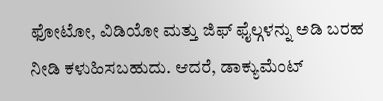ಫೋಟೋ, ವಿಡಿಯೋ ಮತ್ತು ಜಿಫ್ ಫೈಲ್ಗಳನ್ನು ಅಡಿ ಬರಹ ನೀಡಿ ಕಳುಹಿಸಬಹುದು. ಆದರೆ, ಡಾಕ್ಯುಮೆಂಟ್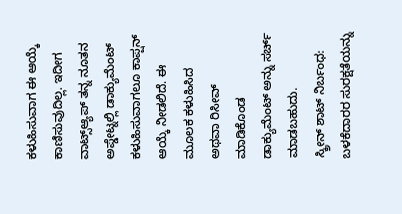ಕಳುಹಿಸುವಾಗ ಈ ಆಯ್ಕೆ ಕಾಣಿಸುವುದಿಲ್ಲ. ಇದೀಗ ವಾಟ್ಸ್ಆ್ಯಪ್ ತನ್ನ ನೂತನ ಅಪ್ಡೇಟ್ನಲ್ಲಿ ಡಾಕ್ಯುಮೆಂಟ್ ಕಳುಹಿಸುವಾಗಲೂ ಕಾಪ್ಷನ್ ಆಯ್ಕೆ ನೀಡಲಿದೆ. ಈ ಮೂಲಕ ಕಳುಹಿಸಿದ ಅಥವಾ ರಿಸೀವ್ ಮಾಡಿಕೊಂಡ ಡಾಕ್ಯುಮೆಂಟ್ ಅನ್ನು ಸರ್ಚ್ ಮಾಡಬಹುದು.
ಸ್ಕ್ರೀನ್ ಶಾಟ್ ನಿರ್ಬಂಧ:
ಬಳಕೆದಾರರ ಸುರಕ್ಷತೆಯನ್ನು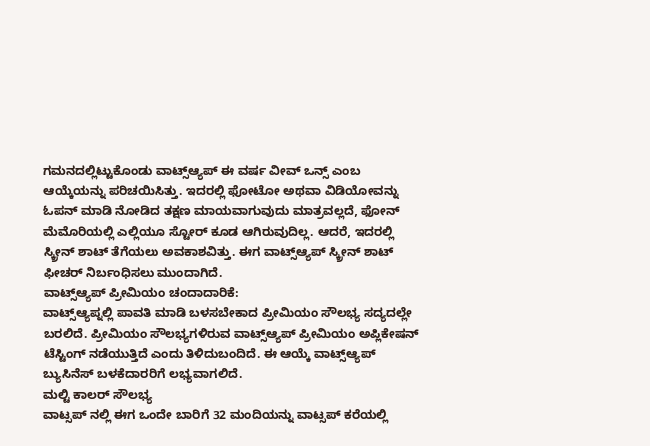ಗಮನದಲ್ಲಿಟ್ಟುಕೊಂಡು ವಾಟ್ಸ್ಆ್ಯಪ್ ಈ ವರ್ಷ ವೀವ್ ಒನ್ಸ್ ಎಂಬ ಆಯ್ಕೆಯನ್ನು ಪರಿಚಯಿಸಿತ್ತು. ಇದರಲ್ಲಿ ಫೋಟೋ ಅಥವಾ ವಿಡಿಯೋವನ್ನು ಓಪನ್ ಮಾಡಿ ನೋಡಿದ ತಕ್ಷಣ ಮಾಯವಾಗುವುದು ಮಾತ್ರವಲ್ಲದೆ, ಫೋನ್ ಮೆಮೊರಿಯಲ್ಲಿ ಎಲ್ಲಿಯೂ ಸ್ಟೋರ್ ಕೂಡ ಆಗಿರುವುದಿಲ್ಲ. ಆದರೆ, ಇದರಲ್ಲಿ ಸ್ಕ್ರೀನ್ ಶಾಟ್ ತೆಗೆಯಲು ಅವಕಾಶವಿತ್ತು. ಈಗ ವಾಟ್ಸ್ಆ್ಯಪ್ ಸ್ಕ್ರೀನ್ ಶಾಟ್ ಫೀಚರ್ ನಿರ್ಬಂಧಿಸಲು ಮುಂದಾಗಿದೆ.
ವಾಟ್ಸ್ಆ್ಯಪ್ ಪ್ರೀಮಿಯಂ ಚಂದಾದಾರಿಕೆ:
ವಾಟ್ಸ್ಆ್ಯಪ್ನಲ್ಲಿ ಪಾವತಿ ಮಾಡಿ ಬಳಸಬೇಕಾದ ಪ್ರೀಮಿಯಂ ಸೌಲಭ್ಯ ಸದ್ಯದಲ್ಲೇ ಬರಲಿದೆ. ಪ್ರೀಮಿಯಂ ಸೌಲಭ್ಯಗಳಿರುವ ವಾಟ್ಸ್ಆ್ಯಪ್ ಪ್ರೀಮಿಯಂ ಅಪ್ಲಿಕೇಷನ್ ಟೆಸ್ಟಿಂಗ್ ನಡೆಯುತ್ತಿದೆ ಎಂದು ತಿಳಿದುಬಂದಿದೆ. ಈ ಆಯ್ಕೆ ವಾಟ್ಸ್ಆ್ಯಪ್ ಬ್ಯುಸಿನೆಸ್ ಬಳಕೆದಾರರಿಗೆ ಲಭ್ಯವಾಗಲಿದೆ.
ಮಲ್ಟಿ ಕಾಲರ್ ಸೌಲಭ್ಯ
ವಾಟ್ಸಪ್ ನಲ್ಲಿ ಈಗ ಒಂದೇ ಬಾರಿಗೆ 32 ಮಂದಿಯನ್ನು ವಾಟ್ಸಪ್ ಕರೆಯಲ್ಲಿ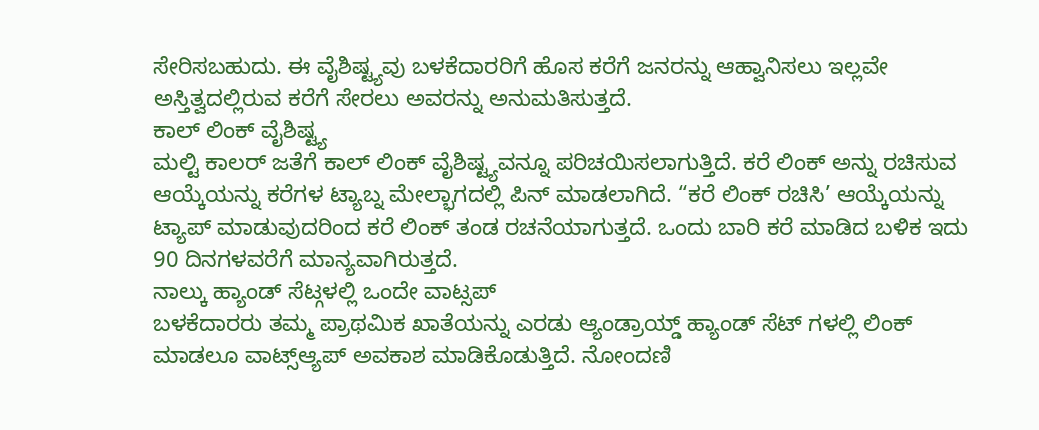ಸೇರಿಸಬಹುದು. ಈ ವೈಶಿಷ್ಟ್ಯವು ಬಳಕೆದಾರರಿಗೆ ಹೊಸ ಕರೆಗೆ ಜನರನ್ನು ಆಹ್ವಾನಿಸಲು ಇಲ್ಲವೇ ಅಸ್ತಿತ್ವದಲ್ಲಿರುವ ಕರೆಗೆ ಸೇರಲು ಅವರನ್ನು ಅನುಮತಿಸುತ್ತದೆ.
ಕಾಲ್ ಲಿಂಕ್ ವೈಶಿಷ್ಟ್ಯ
ಮಲ್ಟಿ ಕಾಲರ್ ಜತೆಗೆ ಕಾಲ್ ಲಿಂಕ್ ವೈಶಿಷ್ಟ್ಯವನ್ನೂ ಪರಿಚಯಿಸಲಾಗುತ್ತಿದೆ. ಕರೆ ಲಿಂಕ್ ಅನ್ನು ರಚಿಸುವ ಆಯ್ಕೆಯನ್ನು ಕರೆಗಳ ಟ್ಯಾಬ್ನ ಮೇಲ್ಭಾಗದಲ್ಲಿ ಪಿನ್ ಮಾಡಲಾಗಿದೆ. “ಕರೆ ಲಿಂಕ್ ರಚಿಸಿ’ ಆಯ್ಕೆಯನ್ನು ಟ್ಯಾಪ್ ಮಾಡುವುದರಿಂದ ಕರೆ ಲಿಂಕ್ ತಂಡ ರಚನೆಯಾಗುತ್ತದೆ. ಒಂದು ಬಾರಿ ಕರೆ ಮಾಡಿದ ಬಳಿಕ ಇದು 90 ದಿನಗಳವರೆಗೆ ಮಾನ್ಯವಾಗಿರುತ್ತದೆ.
ನಾಲ್ಕು ಹ್ಯಾಂಡ್ ಸೆಟ್ಗಳಲ್ಲಿ ಒಂದೇ ವಾಟ್ಸಪ್
ಬಳಕೆದಾರರು ತಮ್ಮ ಪ್ರಾಥಮಿಕ ಖಾತೆಯನ್ನು ಎರಡು ಆ್ಯಂಡ್ರಾಯ್ಡ್ ಹ್ಯಾಂಡ್ ಸೆಟ್ ಗಳಲ್ಲಿ ಲಿಂಕ್ ಮಾಡಲೂ ವಾಟ್ಸ್ಆ್ಯಪ್ ಅವಕಾಶ ಮಾಡಿಕೊಡುತ್ತಿದೆ. ನೋಂದಣಿ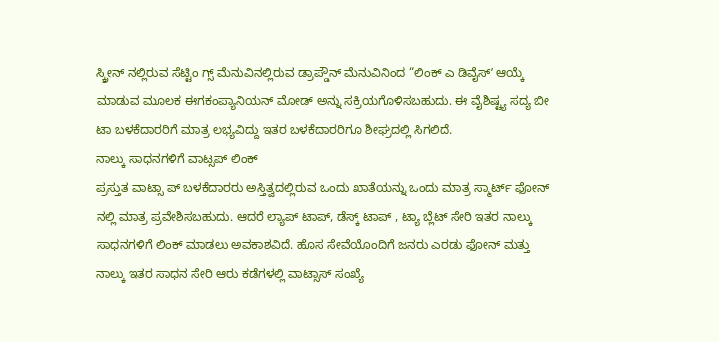ಸ್ಕ್ರೀನ್ ನಲ್ಲಿರುವ ಸೆಟ್ಟಿಂ ಗ್ಸ್ ಮೆನುವಿನಲ್ಲಿರುವ ಡ್ರಾಪ್ಡೌನ್ ಮೆನುವಿನಿಂದ “ಲಿಂಕ್ ಎ ಡಿವೈಸ್ʼ ಆಯ್ಕೆ ಮಾಡುವ ಮೂಲಕ ಈಗಕಂಪ್ಯಾನಿಯನ್ ಮೋಡ್ ಅನ್ನು ಸಕ್ರಿಯಗೊಳಿಸಬಹುದು. ಈ ವೈಶಿಷ್ಟ್ಯ ಸದ್ಯ ಬೀ ಟಾ ಬಳಕೆದಾರರಿಗೆ ಮಾತ್ರ ಲಭ್ಯವಿದ್ದು ಇತರ ಬಳಕೆದಾರರಿಗೂ ಶೀಘ್ರದಲ್ಲಿ ಸಿಗಲಿದೆ.
ನಾಲ್ಕು ಸಾಧನಗಳಿಗೆ ವಾಟ್ಸಪ್ ಲಿಂಕ್
ಪ್ರಸ್ತುತ ವಾಟ್ಸಾ ಪ್ ಬಳಕೆದಾರರು ಅಸ್ತಿತ್ವದಲ್ಲಿರುವ ಒಂದು ಖಾತೆಯನ್ನು ಒಂದು ಮಾತ್ರ ಸ್ಮಾರ್ಟ್ ಫೋನ್ ನಲ್ಲಿ ಮಾತ್ರ ಪ್ರವೇಶಿಸಬಹುದು. ಆದರೆ ಲ್ಯಾಪ್ ಟಾಪ್, ಡೆಸ್ಕ್ ಟಾಪ್ , ಟ್ಯಾ ಬ್ಲೆಟ್ ಸೇರಿ ಇತರ ನಾಲ್ಕು ಸಾಧನಗಳಿಗೆ ಲಿಂಕ್ ಮಾಡಲು ಅವಕಾಶವಿದೆ. ಹೊಸ ಸೇವೆಯೊಂದಿಗೆ ಜನರು ಎರಡು ಫೋನ್ ಮತ್ತು ನಾಲ್ಕು ಇತರ ಸಾಧನ ಸೇರಿ ಆರು ಕಡೆಗಳಲ್ಲಿ ವಾಟ್ಸಾಸ್ ಸಂಖ್ಯೆ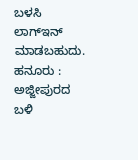ಬಳಸಿ ಲಾಗ್ಇನ್ ಮಾಡಬಹುದು.
ಹನೂರು : ಅಜ್ಜೀಪುರದ ಬಳಿ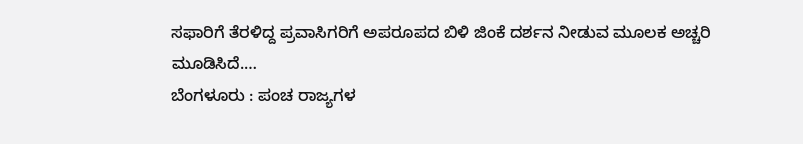ಸಫಾರಿಗೆ ತೆರಳಿದ್ದ ಪ್ರವಾಸಿಗರಿಗೆ ಅಪರೂಪದ ಬಿಳಿ ಜಿಂಕೆ ದರ್ಶನ ನೀಡುವ ಮೂಲಕ ಅಚ್ಚರಿ ಮೂಡಿಸಿದೆ.…
ಬೆಂಗಳೂರು : ಪಂಚ ರಾಜ್ಯಗಳ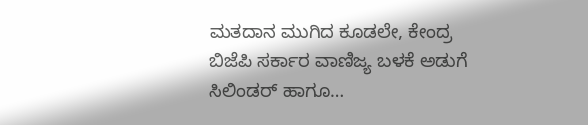ಮತದಾನ ಮುಗಿದ ಕೂಡಲೇ, ಕೇಂದ್ರ ಬಿಜೆಪಿ ಸರ್ಕಾರ ವಾಣಿಜ್ಯ ಬಳಕೆ ಅಡುಗೆ ಸಿಲಿಂಡರ್ ಹಾಗೂ…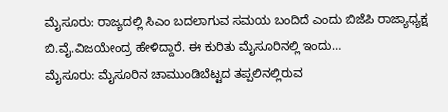ಮೈಸೂರು: ರಾಜ್ಯದಲ್ಲಿ ಸಿಎಂ ಬದಲಾಗುವ ಸಮಯ ಬಂದಿದೆ ಎಂದು ಬಿಜೆಪಿ ರಾಜ್ಯಾಧ್ಯಕ್ಷ ಬಿ.ವೈ.ವಿಜಯೇಂದ್ರ ಹೇಳಿದ್ದಾರೆ. ಈ ಕುರಿತು ಮೈಸೂರಿನಲ್ಲಿ ಇಂದು…
ಮೈಸೂರು: ಮೈಸೂರಿನ ಚಾಮುಂಡಿಬೆಟ್ಟದ ತಪ್ಪಲಿನಲ್ಲಿರುವ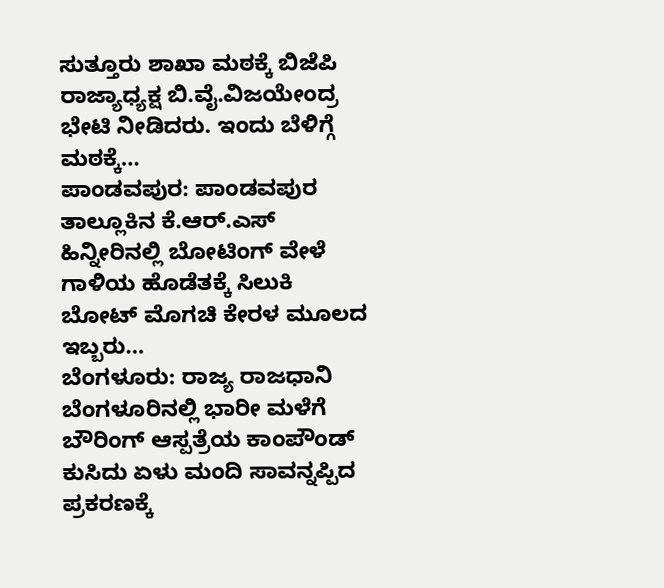ಸುತ್ತೂರು ಶಾಖಾ ಮಠಕ್ಕೆ ಬಿಜೆಪಿ ರಾಜ್ಯಾಧ್ಯಕ್ಷ ಬಿ.ವೈ.ವಿಜಯೇಂದ್ರ ಭೇಟಿ ನೀಡಿದರು. ಇಂದು ಬೆಳಿಗ್ಗೆ ಮಠಕ್ಕೆ…
ಪಾಂಡವಪುರ: ಪಾಂಡವಪುರ ತಾಲ್ಲೂಕಿನ ಕೆ.ಆರ್.ಎಸ್ ಹಿನ್ನೀರಿನಲ್ಲಿ ಬೋಟಿಂಗ್ ವೇಳೆ ಗಾಳಿಯ ಹೊಡೆತಕ್ಕೆ ಸಿಲುಕಿ ಬೋಟ್ ಮೊಗಚಿ ಕೇರಳ ಮೂಲದ ಇಬ್ಬರು…
ಬೆಂಗಳೂರು: ರಾಜ್ಯ ರಾಜಧಾನಿ ಬೆಂಗಳೂರಿನಲ್ಲಿ ಭಾರೀ ಮಳೆಗೆ ಬೌರಿಂಗ್ ಆಸ್ಪತ್ರೆಯ ಕಾಂಪೌಂಡ್ ಕುಸಿದು ಏಳು ಮಂದಿ ಸಾವನ್ನಪ್ಪಿದ ಪ್ರಕರಣಕ್ಕೆ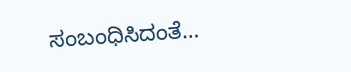ಸಂಬಂಧಿಸಿದಂತೆ…